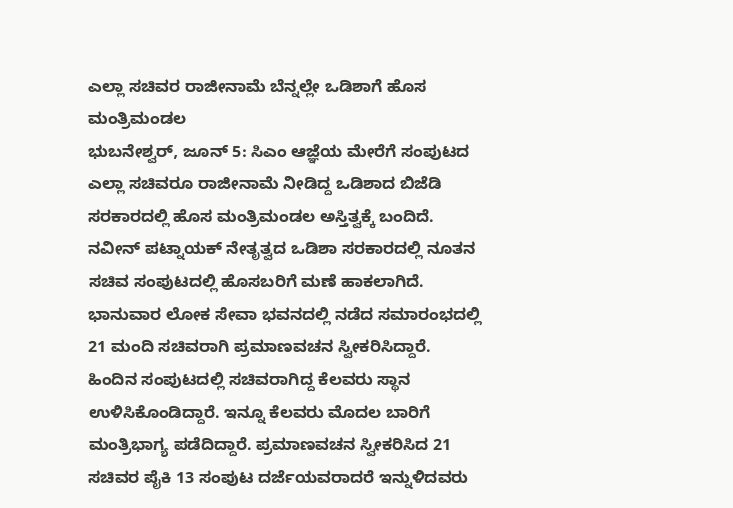ಎಲ್ಲಾ ಸಚಿವರ ರಾಜೀನಾಮೆ ಬೆನ್ನಲ್ಲೇ ಒಡಿಶಾಗೆ ಹೊಸ ಮಂತ್ರಿಮಂಡಲ
ಭುಬನೇಶ್ವರ್, ಜೂನ್ 5: ಸಿಎಂ ಆಜ್ಞೆಯ ಮೇರೆಗೆ ಸಂಪುಟದ ಎಲ್ಲಾ ಸಚಿವರೂ ರಾಜೀನಾಮೆ ನೀಡಿದ್ದ ಒಡಿಶಾದ ಬಿಜೆಡಿ ಸರಕಾರದಲ್ಲಿ ಹೊಸ ಮಂತ್ರಿಮಂಡಲ ಅಸ್ತಿತ್ವಕ್ಕೆ ಬಂದಿದೆ. ನವೀನ್ ಪಟ್ನಾಯಕ್ ನೇತೃತ್ವದ ಒಡಿಶಾ ಸರಕಾರದಲ್ಲಿ ನೂತನ ಸಚಿವ ಸಂಪುಟದಲ್ಲಿ ಹೊಸಬರಿಗೆ ಮಣೆ ಹಾಕಲಾಗಿದೆ. ಭಾನುವಾರ ಲೋಕ ಸೇವಾ ಭವನದಲ್ಲಿ ನಡೆದ ಸಮಾರಂಭದಲ್ಲಿ 21 ಮಂದಿ ಸಚಿವರಾಗಿ ಪ್ರಮಾಣವಚನ ಸ್ವೀಕರಿಸಿದ್ದಾರೆ.
ಹಿಂದಿನ ಸಂಪುಟದಲ್ಲಿ ಸಚಿವರಾಗಿದ್ದ ಕೆಲವರು ಸ್ಥಾನ ಉಳಿಸಿಕೊಂಡಿದ್ದಾರೆ. ಇನ್ನೂ ಕೆಲವರು ಮೊದಲ ಬಾರಿಗೆ ಮಂತ್ರಿಭಾಗ್ಯ ಪಡೆದಿದ್ದಾರೆ. ಪ್ರಮಾಣವಚನ ಸ್ವೀಕರಿಸಿದ 21 ಸಚಿವರ ಪೈಕಿ 13 ಸಂಪುಟ ದರ್ಜೆಯವರಾದರೆ ಇನ್ನುಳಿದವರು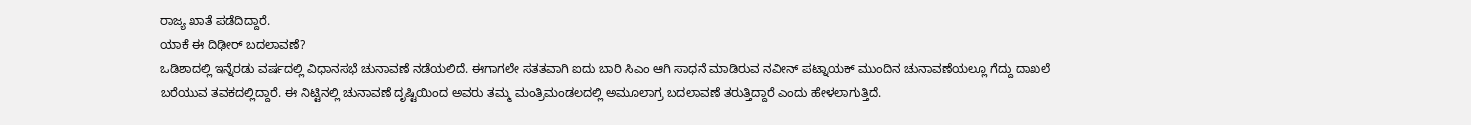ರಾಜ್ಯ ಖಾತೆ ಪಡೆದಿದ್ದಾರೆ.
ಯಾಕೆ ಈ ದಿಢೀರ್ ಬದಲಾವಣೆ?
ಒಡಿಶಾದಲ್ಲಿ ಇನ್ನೆರಡು ವರ್ಷದಲ್ಲಿ ವಿಧಾನಸಭೆ ಚುನಾವಣೆ ನಡೆಯಲಿದೆ. ಈಗಾಗಲೇ ಸತತವಾಗಿ ಐದು ಬಾರಿ ಸಿಎಂ ಆಗಿ ಸಾಧನೆ ಮಾಡಿರುವ ನವೀನ್ ಪಟ್ನಾಯಕ್ ಮುಂದಿನ ಚುನಾವಣೆಯಲ್ಲೂ ಗೆದ್ದು ದಾಖಲೆ ಬರೆಯುವ ತವಕದಲ್ಲಿದ್ದಾರೆ. ಈ ನಿಟ್ಟಿನಲ್ಲಿ ಚುನಾವಣೆ ದೃಷ್ಟಿಯಿಂದ ಅವರು ತಮ್ಮ ಮಂತ್ರಿಮಂಡಲದಲ್ಲಿ ಅಮೂಲಾಗ್ರ ಬದಲಾವಣೆ ತರುತ್ತಿದ್ದಾರೆ ಎಂದು ಹೇಳಲಾಗುತ್ತಿದೆ.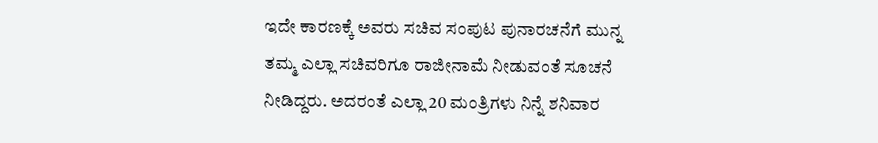ಇದೇ ಕಾರಣಕ್ಕೆ ಅವರು ಸಚಿವ ಸಂಪುಟ ಪುನಾರಚನೆಗೆ ಮುನ್ನ ತಮ್ಮ ಎಲ್ಲಾ ಸಚಿವರಿಗೂ ರಾಜೀನಾಮೆ ನೀಡುವಂತೆ ಸೂಚನೆ ನೀಡಿದ್ದರು. ಅದರಂತೆ ಎಲ್ಲಾ 20 ಮಂತ್ರಿಗಳು ನಿನ್ನೆ ಶನಿವಾರ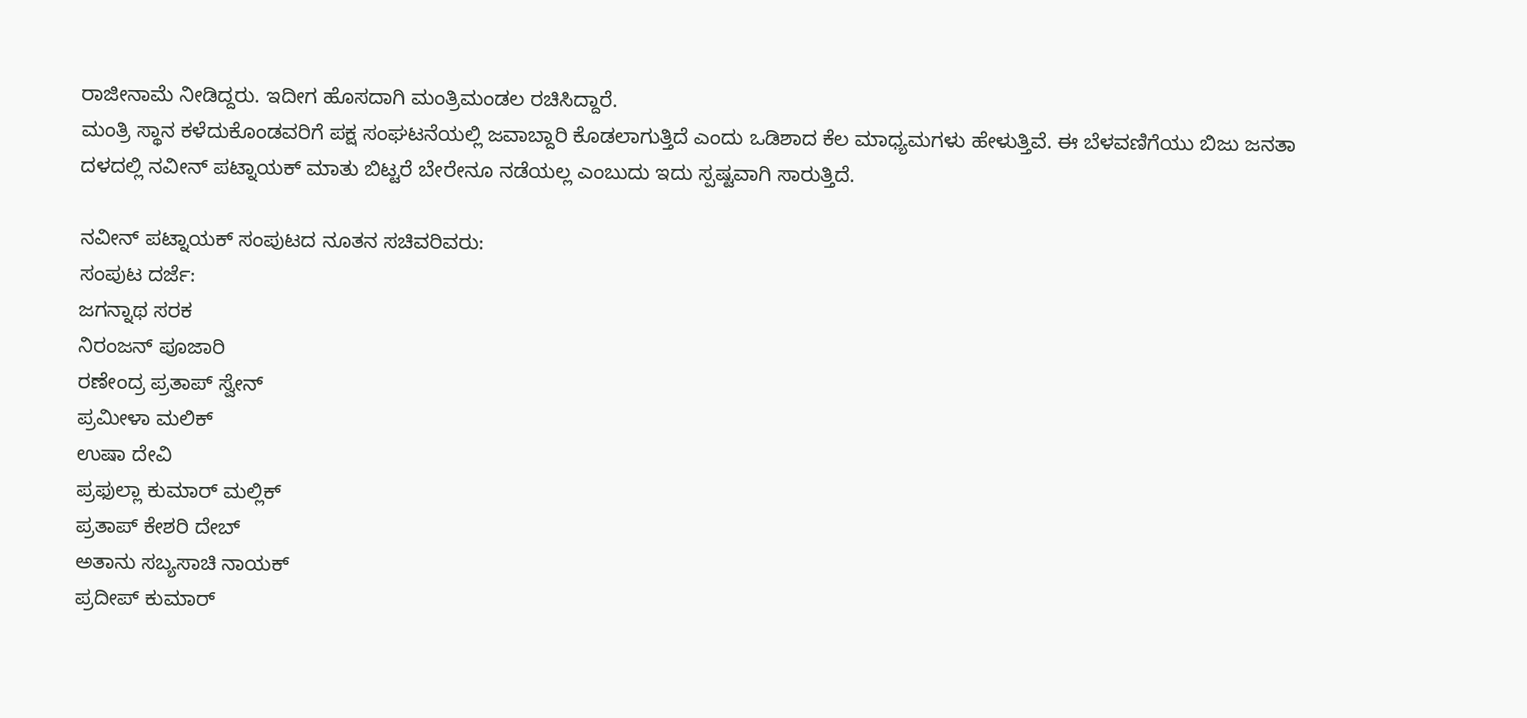ರಾಜೀನಾಮೆ ನೀಡಿದ್ದರು. ಇದೀಗ ಹೊಸದಾಗಿ ಮಂತ್ರಿಮಂಡಲ ರಚಿಸಿದ್ದಾರೆ.
ಮಂತ್ರಿ ಸ್ಥಾನ ಕಳೆದುಕೊಂಡವರಿಗೆ ಪಕ್ಷ ಸಂಘಟನೆಯಲ್ಲಿ ಜವಾಬ್ದಾರಿ ಕೊಡಲಾಗುತ್ತಿದೆ ಎಂದು ಒಡಿಶಾದ ಕೆಲ ಮಾಧ್ಯಮಗಳು ಹೇಳುತ್ತಿವೆ. ಈ ಬೆಳವಣಿಗೆಯು ಬಿಜು ಜನತಾ ದಳದಲ್ಲಿ ನವೀನ್ ಪಟ್ನಾಯಕ್ ಮಾತು ಬಿಟ್ಟರೆ ಬೇರೇನೂ ನಡೆಯಲ್ಲ ಎಂಬುದು ಇದು ಸ್ಪಷ್ಟವಾಗಿ ಸಾರುತ್ತಿದೆ.

ನವೀನ್ ಪಟ್ನಾಯಕ್ ಸಂಪುಟದ ನೂತನ ಸಚಿವರಿವರು:
ಸಂಪುಟ ದರ್ಜೆ:
ಜಗನ್ನಾಥ ಸರಕ
ನಿರಂಜನ್ ಪೂಜಾರಿ
ರಣೇಂದ್ರ ಪ್ರತಾಪ್ ಸ್ವೇನ್
ಪ್ರಮೀಳಾ ಮಲಿಕ್
ಉಷಾ ದೇವಿ
ಪ್ರಫುಲ್ಲಾ ಕುಮಾರ್ ಮಲ್ಲಿಕ್
ಪ್ರತಾಪ್ ಕೇಶರಿ ದೇಬ್
ಅತಾನು ಸಬ್ಯಸಾಚಿ ನಾಯಕ್
ಪ್ರದೀಪ್ ಕುಮಾರ್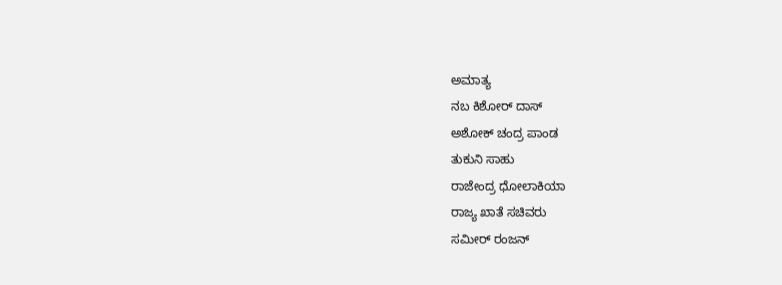ಅಮಾತ್ಯ
ನಬ ಕಿಶೋರ್ ದಾಸ್
ಅಶೋಕ್ ಚಂದ್ರ ಪಾಂಡ
ತುಕುನಿ ಸಾಹು
ರಾಜೇಂದ್ರ ಧೋಲಾಕಿಯಾ
ರಾಜ್ಯ ಖಾತೆ ಸಚಿವರು
ಸಮೀರ್ ರಂಜನ್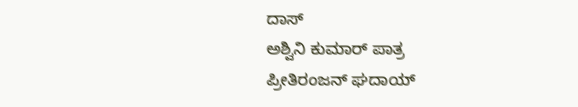ದಾಸ್
ಅಶ್ವಿನಿ ಕುಮಾರ್ ಪಾತ್ರ
ಪ್ರೀತಿರಂಜನ್ ಘದಾಯ್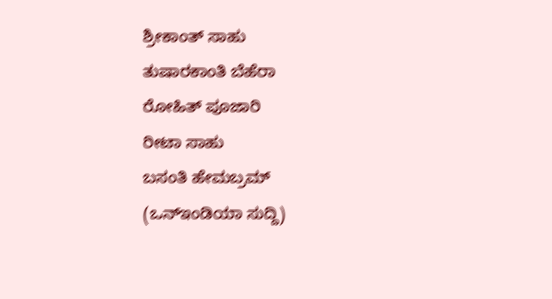ಶ್ರೀಕಾಂತ್ ಸಾಹು
ತುಷಾರಕಾಂತಿ ಬೆಹೆರಾ
ರೋಹಿತ್ ಪೂಜಾರಿ
ರೀಟಾ ಸಾಹು
ಬಸಂತಿ ಹೇಮಬ್ರಮ್
(ಒನ್ಇಂಡಿಯಾ ಸುದ್ದಿ)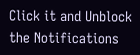Click it and Unblock the Notifications